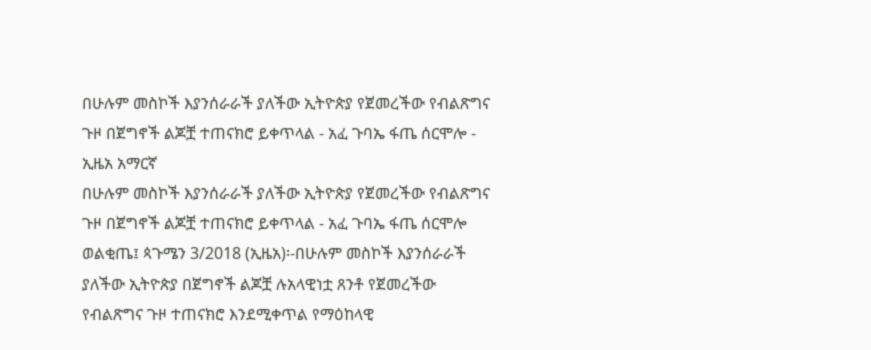በሁሉም መስኮች እያንሰራራች ያለችው ኢትዮጵያ የጀመረችው የብልጽግና ጉዞ በጀግኖች ልጆቿ ተጠናክሮ ይቀጥላል - አፈ ጉባኤ ፋጤ ሰርሞሎ - ኢዜአ አማርኛ
በሁሉም መስኮች እያንሰራራች ያለችው ኢትዮጵያ የጀመረችው የብልጽግና ጉዞ በጀግኖች ልጆቿ ተጠናክሮ ይቀጥላል - አፈ ጉባኤ ፋጤ ሰርሞሎ
ወልቂጤ፤ ጳጉሜን 3/2018 (ኢዜአ)፡-በሁሉም መስኮች እያንሰራራች ያለችው ኢትዮጵያ በጀግኖች ልጆቿ ሉአላዊነቷ ጸንቶ የጀመረችው የብልጽግና ጉዞ ተጠናክሮ እንደሚቀጥል የማዕከላዊ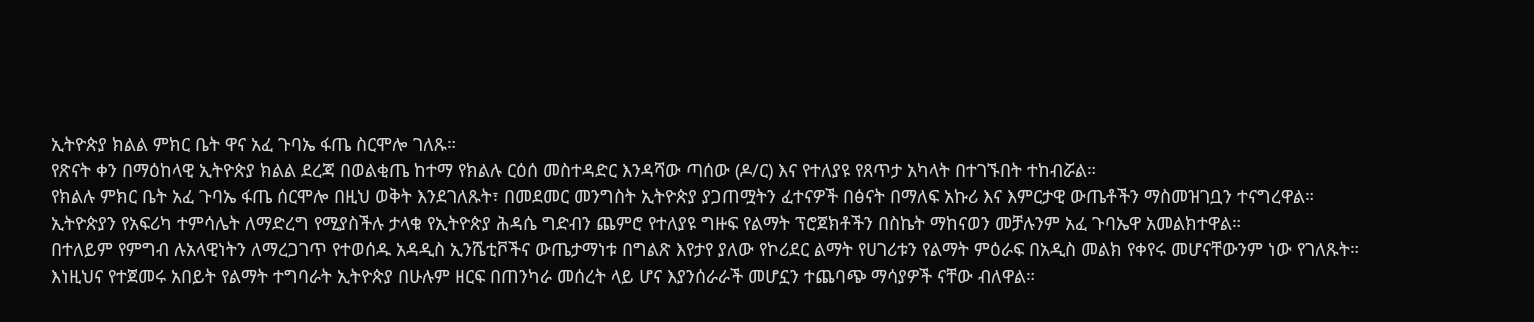ኢትዮጵያ ክልል ምክር ቤት ዋና አፈ ጉባኤ ፋጤ ስርሞሎ ገለጹ።
የጽናት ቀን በማዕከላዊ ኢትዮጵያ ክልል ደረጃ በወልቂጤ ከተማ የክልሉ ርዕሰ መስተዳድር እንዳሻው ጣሰው (ዶ/ር) እና የተለያዩ የጸጥታ አካላት በተገኙበት ተከብሯል።
የክልሉ ምክር ቤት አፈ ጉባኤ ፋጤ ሰርሞሎ በዚህ ወቅት እንደገለጹት፣ በመደመር መንግስት ኢትዮጵያ ያጋጠሟትን ፈተናዎች በፅናት በማለፍ አኩሪ እና እምርታዊ ውጤቶችን ማስመዝገቧን ተናግረዋል።
ኢትዮጵያን የአፍሪካ ተምሳሌት ለማድረግ የሚያስችሉ ታላቁ የኢትዮጵያ ሕዳሴ ግድብን ጨምሮ የተለያዩ ግዙፍ የልማት ፕሮጀክቶችን በስኬት ማከናወን መቻሉንም አፈ ጉባኤዋ አመልክተዋል።
በተለይም የምግብ ሉአላዊነትን ለማረጋገጥ የተወሰዱ አዳዲስ ኢንሼቲቮችና ውጤታማነቱ በግልጽ እየታየ ያለው የኮሪደር ልማት የሀገሪቱን የልማት ምዕራፍ በአዲስ መልክ የቀየሩ መሆናቸውንም ነው የገለጹት።
እነዚህና የተጀመሩ አበይት የልማት ተግባራት ኢትዮጵያ በሁሉም ዘርፍ በጠንካራ መሰረት ላይ ሆና እያንሰራራች መሆኗን ተጨባጭ ማሳያዎች ናቸው ብለዋል።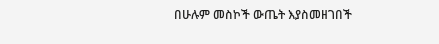በሁሉም መስኮች ውጤት እያስመዘገበች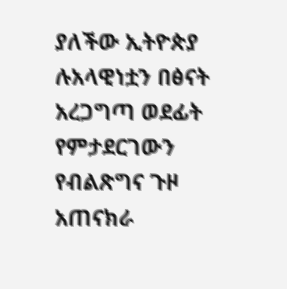ያለችው ኢትዮጵያ ሉአላዊነቷን በፅናት አረጋግጣ ወደፊት የምታደርገውን የብልጽግና ጉዞ አጠናክራ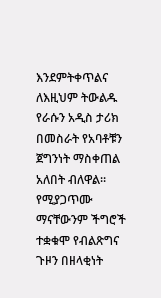እንደምትቀጥልና ለእዚህም ትውልዱ የራሱን አዲስ ታሪክ በመስራት የአባቶቹን ጀግንነት ማስቀጠል አለበት ብለዋል።
የሚያጋጥሙ ማናቸውንም ችግሮች ተቋቁሞ የብልጽግና ጉዞን በዘላቂነት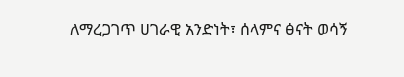ለማረጋገጥ ሀገራዊ አንድነት፣ ሰላምና ፅናት ወሳኝ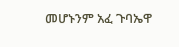መሆኑንም አፈ ጉባኤዋ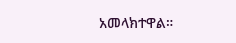አመላክተዋል።